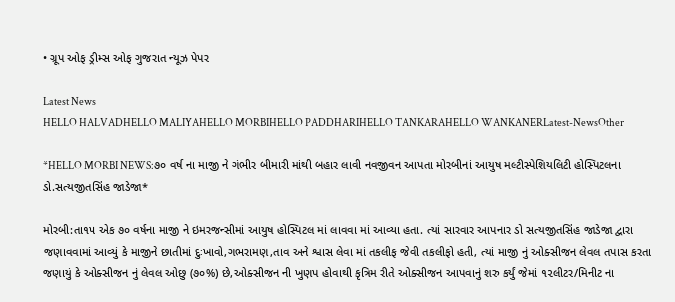• ગ્રૂપ ઓફ ડ્રીમ્સ ઓફ ગુજરાત ન્યૂઝ પેપર

Latest News
HELLO HALVADHELLO MALIYAHELLO MORBIHELLO PADDHARIHELLO TANKARAHELLO WANKANERLatest-NewsOther

*HELLO MORBI NEWS:૭૦ વર્ષ ના માજી ને ગંભીર બીમારી માંથી બહાર લાવી નવજીવન આપતા મોરબીનાં આયુષ મલ્ટીસ્પેશિયલિટી હોસ્પિટલના ડો.સત્યજીતસિંહ જાડેજા*

મોરબી:તા૧૫ એક ૭૦ વર્ષના માજી ને ઇમરજન્સીમાં આયુષ હોસ્પિટલ માં લાવવા માં આવ્યા હતા. ત્યાં સારવાર આપનાર ડો સત્યજીતસિંહ જાડેજા દ્વારા જણાવવામાં આવ્યું કે માજીને છાતીમાં દુઃખાવો,ગભરામણ,તાવ અને શ્વાસ લેવા માં તકલીફ જેવી તકલીફો હતી, ત્યાં માજી નું ઓક્સીજન લેવલ તપાસ કરતા જણાયું કે ઓક્સીજન નું લેવલ ઓછુ (૭૦%) છે,ઓક્સીજન ની ખુણપ હોવાથી કૃત્રિમ રીતે ઓક્સીજન આપવાનું શરુ કર્યું જેમાં ૧૨લીટર/મિનીટ ના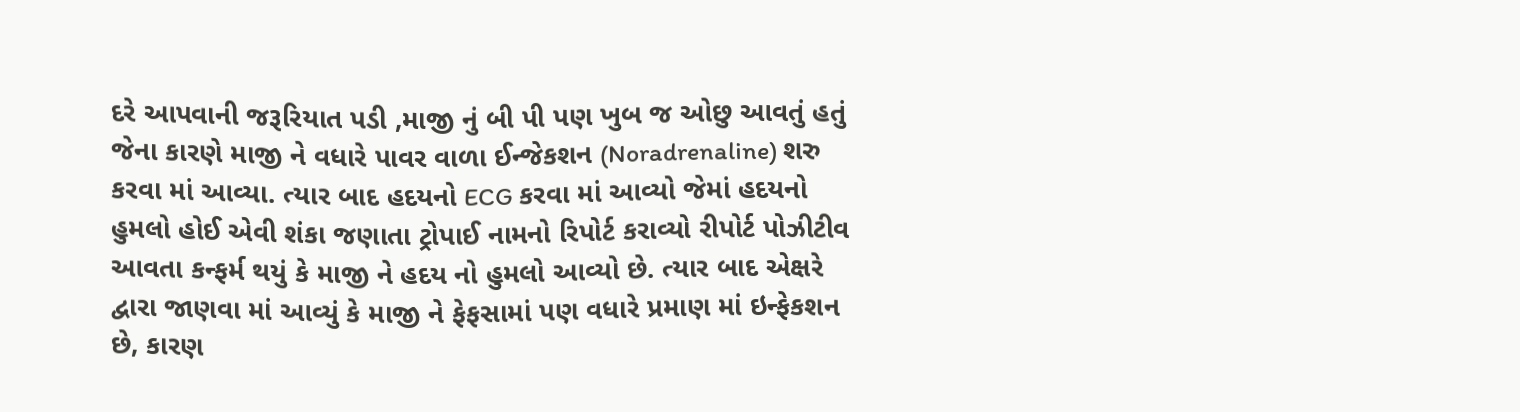દરે આપવાની જરૂરિયાત પડી ,માજી નું બી પી પણ ખુબ જ ઓછુ આવતું હતું જેના કારણે માજી ને વધારે પાવર વાળા ઈન્જેકશન (Noradrenaline) શરુ કરવા માં આવ્યા. ત્યાર બાદ હદયનો ECG કરવા માં આવ્યો જેમાં હદયનો હુમલો હોઈ એવી શંકા જણાતા ટ્રોપાઈ નામનો રિપોર્ટ કરાવ્યો રીપોર્ટ પોઝીટીવ આવતા કન્ફર્મ થયું કે માજી ને હદય નો હુમલો આવ્યો છે. ત્યાર બાદ એક્ષરે દ્વારા જાણવા માં આવ્યું કે માજી ને ફેફસામાં પણ વધારે પ્રમાણ માં ઇન્ફેકશન છે, કારણ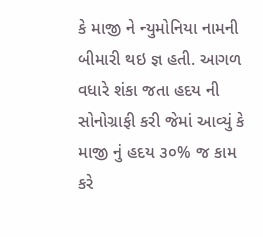કે માજી ને ન્યુમોનિયા નામની બીમારી થઇ જ્ઞ હતી. આગળ વધારે શંકા જતા હદય ની સોનોગ્રાફી કરી જેમાં આવ્યું કે માજી નું હદય ૩૦% જ કામ કરે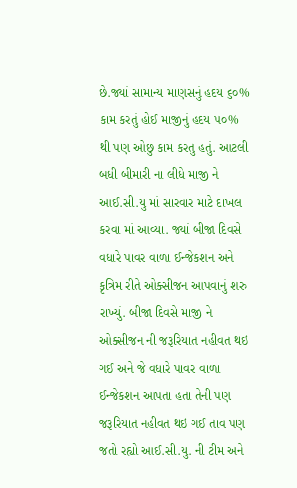છે.જ્યાં સામાન્ય માણસનું હદય ૬૦% કામ કરતું હોઈ માજીનું હદય ૫૦% થી પણ ઓછુ કામ કરતુ હતું. આટલી બધી બીમારી ના લીધે માજી ને આઈ.સી.યુ માં સારવાર માટે દાખલ કરવા માં આવ્યા. જ્યાં બીજા દિવસે વધારે પાવર વાળા ઈન્જેકશન અને કૃત્રિમ રીતે ઓક્સીજન આપવાનું શરુ રાખ્યું. બીજા દિવસે માજી ને ઓક્સીજન ની જરૂરિયાત નહીવત થઇ ગઈ અને જે વધારે પાવર વાળા ઈન્જેકશન આપતા હતા તેની પણ જરૂરિયાત નહીવત થઇ ગઈ તાવ પણ જતો રહ્યો આઈ.સી.યુ. ની ટીમ અને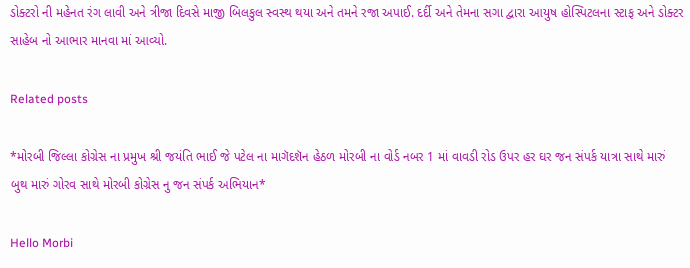ડોક્ટરો ની મહેનત રંગ લાવી અને ત્રીજા દિવસે માજી બિલકુલ સ્વસ્થ થયા અને તમને રજા અપાઈ. દર્દી અને તેમના સગા દ્વારા આયુષ હોસ્પિટલના સ્ટાફ અને ડોક્ટર સાહેબ નો આભાર માનવા માં આવ્યો.

Related posts

*મોરબી જિલ્લા કોગ્રેસ ના પ્રમુખ શ્રી જયંતિ ભાઈ જે પટેલ ના માગૅદશૅન હેઠળ મોરબી ના વોર્ડ નબર 1 માં વાવડી રોડ ઉપર હર ઘર જન સંપર્ક યાત્રા સાથે મારું બુથ મારું ગોરવ સાથે મોરબી કોગ્રેસ નુ જન સંપર્ક અભિયાન*

Hello Morbi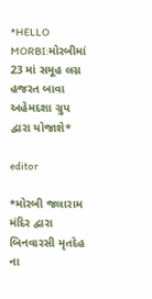*HELLO MORBI:મોરબીમાં 23 માં સમૂહ લગ્ન હજરત બાવા અહેમદશા ગ્રુપ દ્વારા યોજાશે*

editor

*મોરબી જલારામ મંદિર દ્વારા બિનવારસી મૃતદેહ ના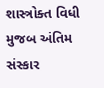શાસ્ત્રોક્ત વિધી મુજબ અંતિમ સંસ્કાર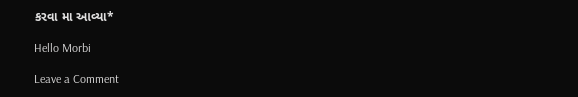કરવા મા આવ્યા*

Hello Morbi

Leave a Comment